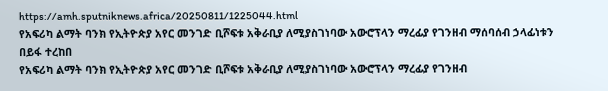https://amh.sputniknews.africa/20250811/1225044.html
የአፍሪካ ልማት ባንክ የኢትዮጵያ አየር መንገድ ቢሾፍቱ አቅራቢያ ለሚያስገነባው አውሮፕላን ማረፊያ የገንዘብ ማሰባሰብ ኃላፊነቱን በይፋ ተረከበ
የአፍሪካ ልማት ባንክ የኢትዮጵያ አየር መንገድ ቢሾፍቱ አቅራቢያ ለሚያስገነባው አውሮፕላን ማረፊያ የገንዘብ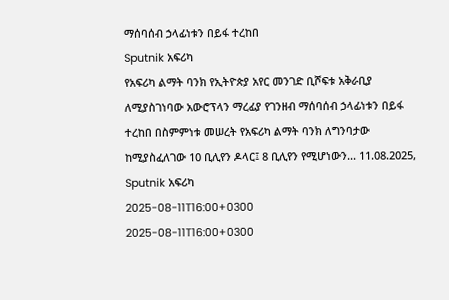ማሰባሰብ ኃላፊነቱን በይፋ ተረከበ
Sputnik አፍሪካ
የአፍሪካ ልማት ባንክ የኢትዮጵያ አየር መንገድ ቢሾፍቱ አቅራቢያ ለሚያስገነባው አውሮፕላን ማረፊያ የገንዘብ ማሰባሰብ ኃላፊነቱን በይፋ ተረከበ በስምምነቱ መሠረት የአፍሪካ ልማት ባንክ ለግንባታው ከሚያስፈለገው 10 ቢሊየን ዶላር፤ 8 ቢሊየን የሚሆነውን... 11.08.2025, Sputnik አፍሪካ
2025-08-11T16:00+0300
2025-08-11T16:00+0300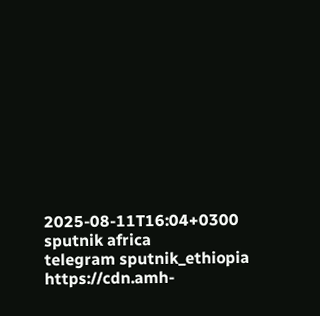2025-08-11T16:04+0300
sputnik africa
telegram sputnik_ethiopia
https://cdn.amh-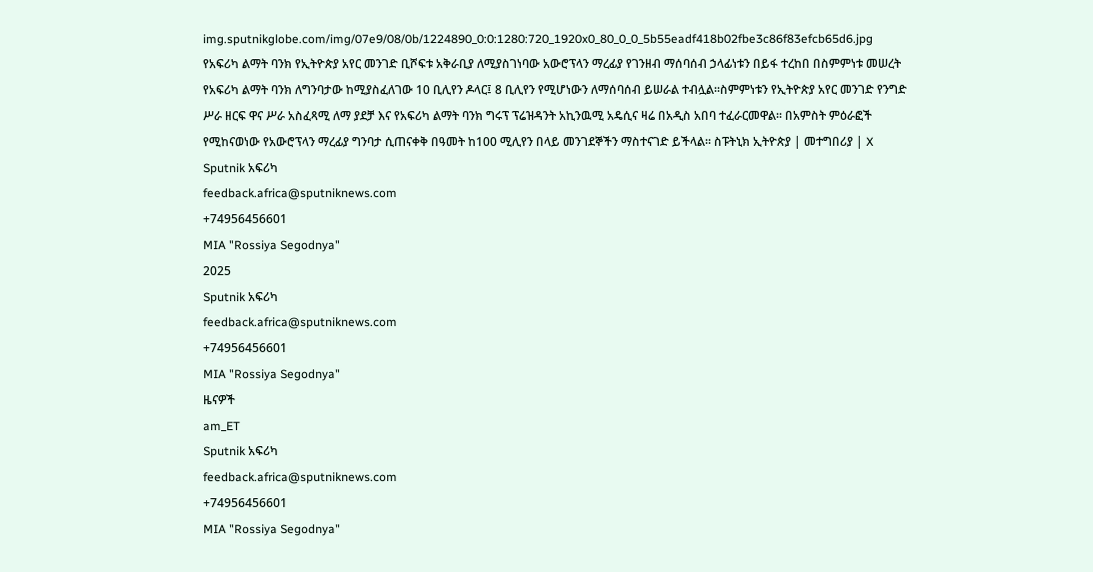img.sputnikglobe.com/img/07e9/08/0b/1224890_0:0:1280:720_1920x0_80_0_0_5b55eadf418b02fbe3c86f83efcb65d6.jpg
የአፍሪካ ልማት ባንክ የኢትዮጵያ አየር መንገድ ቢሾፍቱ አቅራቢያ ለሚያስገነባው አውሮፕላን ማረፊያ የገንዘብ ማሰባሰብ ኃላፊነቱን በይፋ ተረከበ በስምምነቱ መሠረት የአፍሪካ ልማት ባንክ ለግንባታው ከሚያስፈለገው 10 ቢሊየን ዶላር፤ 8 ቢሊየን የሚሆነውን ለማሰባሰብ ይሠራል ተብሏል፡፡ስምምነቱን የኢትዮጵያ አየር መንገድ የንግድ ሥራ ዘርፍ ዋና ሥራ አስፈጻሚ ለማ ያደቻ እና የአፍሪካ ልማት ባንክ ግሩፕ ፕሬዝዳንት አኪንዉሚ አዴሲና ዛሬ በአዲስ አበባ ተፈራርመዋል፡፡ በአምስት ምዕራፎች የሚከናወነው የአውሮፕላን ማረፊያ ግንባታ ሲጠናቀቅ በዓመት ከ100 ሚሊየን በላይ መንገደኞችን ማስተናገድ ይችላል። ስፑትኒክ ኢትዮጵያ | መተግበሪያ | X
Sputnik አፍሪካ
feedback.africa@sputniknews.com
+74956456601
MIA "Rossiya Segodnya"
2025
Sputnik አፍሪካ
feedback.africa@sputniknews.com
+74956456601
MIA "Rossiya Segodnya"
ዜናዎች
am_ET
Sputnik አፍሪካ
feedback.africa@sputniknews.com
+74956456601
MIA "Rossiya Segodnya"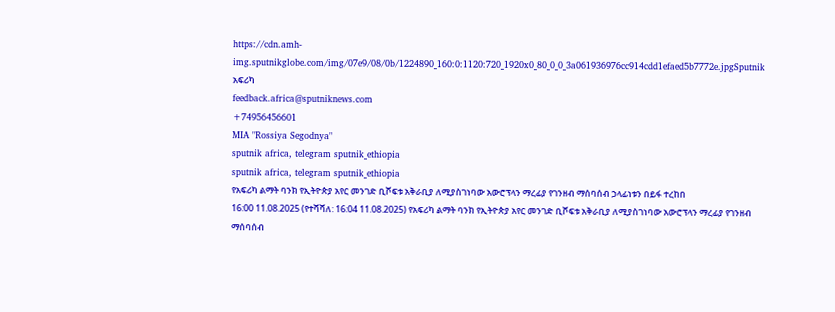https://cdn.amh-img.sputnikglobe.com/img/07e9/08/0b/1224890_160:0:1120:720_1920x0_80_0_0_3a061936976cc914cdd1efaed5b7772e.jpgSputnik አፍሪካ
feedback.africa@sputniknews.com
+74956456601
MIA "Rossiya Segodnya"
sputnik africa, telegram sputnik_ethiopia
sputnik africa, telegram sputnik_ethiopia
የአፍሪካ ልማት ባንክ የኢትዮጵያ አየር መንገድ ቢሾፍቱ አቅራቢያ ለሚያስገነባው አውሮፕላን ማረፊያ የገንዘብ ማሰባሰብ ኃላፊነቱን በይፋ ተረከበ
16:00 11.08.2025 (የተሻሻለ: 16:04 11.08.2025) የአፍሪካ ልማት ባንክ የኢትዮጵያ አየር መንገድ ቢሾፍቱ አቅራቢያ ለሚያስገነባው አውሮፕላን ማረፊያ የገንዘብ ማሰባሰብ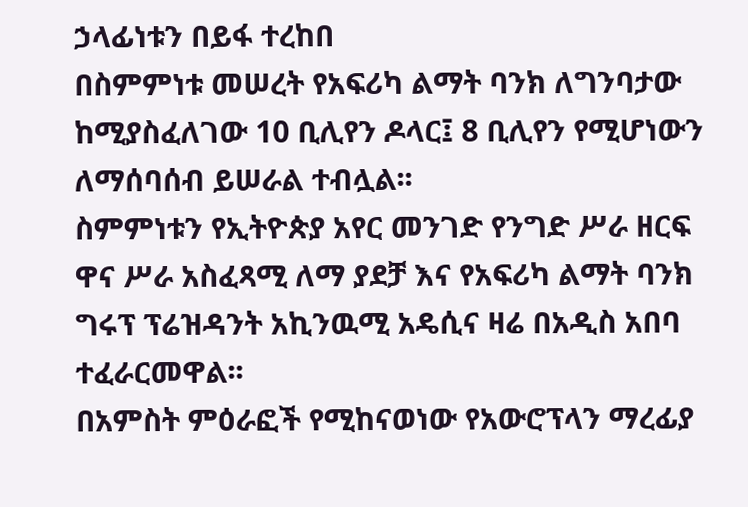ኃላፊነቱን በይፋ ተረከበ
በስምምነቱ መሠረት የአፍሪካ ልማት ባንክ ለግንባታው ከሚያስፈለገው 10 ቢሊየን ዶላር፤ 8 ቢሊየን የሚሆነውን ለማሰባሰብ ይሠራል ተብሏል፡፡
ስምምነቱን የኢትዮጵያ አየር መንገድ የንግድ ሥራ ዘርፍ ዋና ሥራ አስፈጻሚ ለማ ያደቻ እና የአፍሪካ ልማት ባንክ ግሩፕ ፕሬዝዳንት አኪንዉሚ አዴሲና ዛሬ በአዲስ አበባ ተፈራርመዋል፡፡
በአምስት ምዕራፎች የሚከናወነው የአውሮፕላን ማረፊያ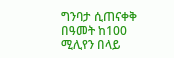ግንባታ ሲጠናቀቅ በዓመት ከ100 ሚሊየን በላይ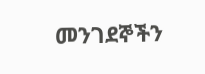መንገደኞችን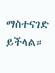ማስተናገድ ይችላል።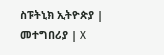ስፑትኒክ ኢትዮጵያ | መተግበሪያ | X